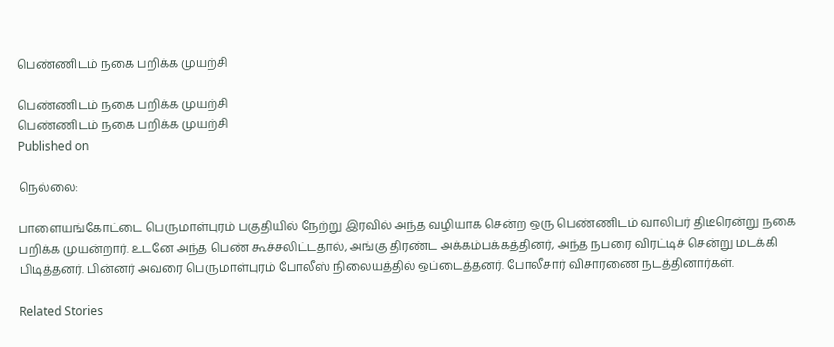பெண்ணிடம் நகை பறிக்க முயற்சி

பெண்ணிடம் நகை பறிக்க முயற்சி
பெண்ணிடம் நகை பறிக்க முயற்சி
Published on

நெல்லை:

பாளையங்கோட்டை பெருமாள்புரம் பகுதியில் நேற்று இரவில் அந்த வழியாக சென்ற ஒரு பெண்ணிடம் வாலிபர் திடீரென்று நகை பறிக்க முயன்றார். உடனே அந்த பெண் கூச்சலிட்டதால், அங்கு திரண்ட அக்கம்பக்கத்தினர், அந்த நபரை விரட்டிச் சென்று மடக்கி பிடித்தனர். பின்னர் அவரை பெருமாள்புரம் போலீஸ் நிலையத்தில் ஒப்டைத்தனர். போலீசார் விசாரணை நடத்தினார்கள்.

Related Stories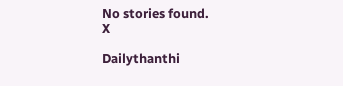No stories found.
X

Dailythanthi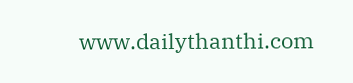www.dailythanthi.com